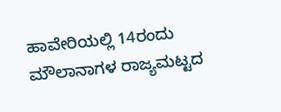ಹಾವೇರಿಯಲ್ಲಿ 14ರಂದು ಮೌಲಾನಾಗಳ ರಾಜ್ಯಮಟ್ಟದ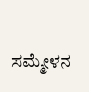ಸಮ್ಮೇಳನ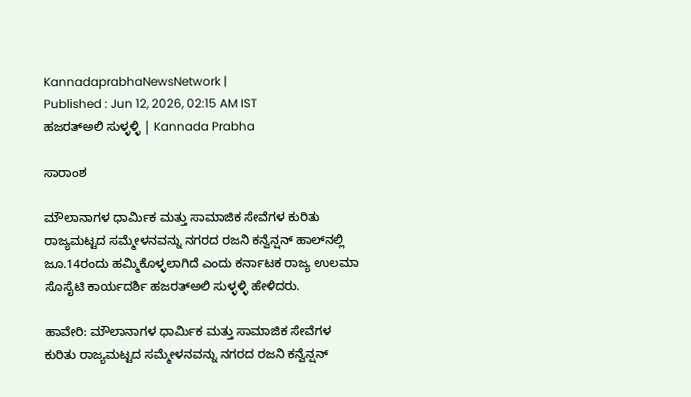KannadaprabhaNewsNetwork |
Published : Jun 12, 2026, 02:15 AM IST
ಹಜರತ್‌ಅಲಿ ಸುಳ್ಳಳ್ಳಿ | Kannada Prabha

ಸಾರಾಂಶ

ಮೌಲಾನಾಗಳ ಧಾರ್ಮಿಕ ಮತ್ತು ಸಾಮಾಜಿಕ ಸೇವೆಗಳ ಕುರಿತು ರಾಜ್ಯಮಟ್ಟದ ಸಮ್ಮೇಳನವನ್ನು ನಗರದ ರಜನಿ ಕನ್ವೆನ್ಷನ್ ಹಾಲ್‌ನಲ್ಲಿ ಜೂ.14ರಂದು ಹಮ್ಮಿಕೊಳ್ಳಲಾಗಿದೆ ಎಂದು ಕರ್ನಾಟಕ ರಾಜ್ಯ ಉಲಮಾ ಸೊಸೈಟಿ ಕಾರ್ಯದರ್ಶಿ ಹಜರತ್‌ಅಲಿ ಸುಳ್ಳಳ್ಳಿ ಹೇಳಿದರು.

ಹಾವೇರಿ: ಮೌಲಾನಾಗಳ ಧಾರ್ಮಿಕ ಮತ್ತು ಸಾಮಾಜಿಕ ಸೇವೆಗಳ ಕುರಿತು ರಾಜ್ಯಮಟ್ಟದ ಸಮ್ಮೇಳನವನ್ನು ನಗರದ ರಜನಿ ಕನ್ವೆನ್ಷನ್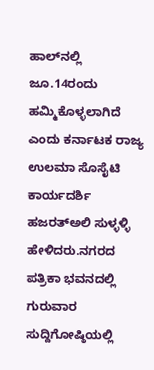ಹಾಲ್‌ನಲ್ಲಿ ಜೂ.14ರಂದು ಹಮ್ಮಿಕೊಳ್ಳಲಾಗಿದೆ ಎಂದು ಕರ್ನಾಟಕ ರಾಜ್ಯ ಉಲಮಾ ಸೊಸೈಟಿ ಕಾರ್ಯದರ್ಶಿ ಹಜರತ್‌ಅಲಿ ಸುಳ್ಳಳ್ಳಿ ಹೇಳಿದರು.ನಗರದ ಪತ್ರಿಕಾ ಭವನದಲ್ಲಿ ಗುರುವಾರ ಸುದ್ದಿಗೋಷ್ಠಿಯಲ್ಲಿ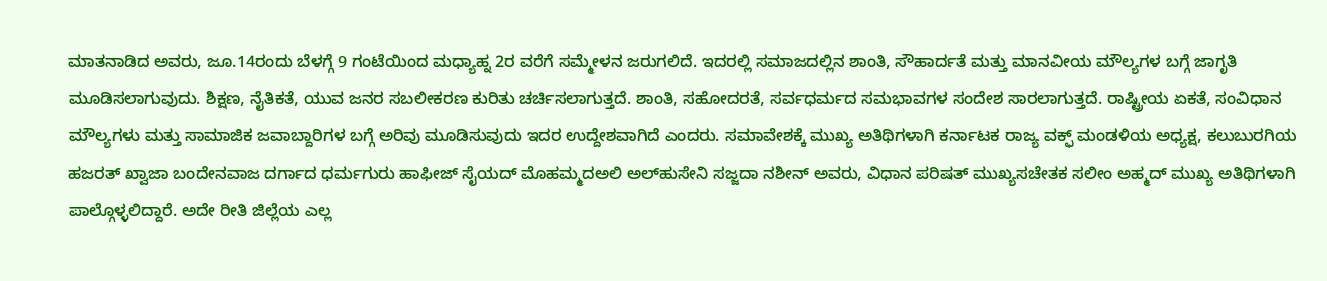ಮಾತನಾಡಿದ ಅವರು, ಜೂ.14ರಂದು ಬೆಳಗ್ಗೆ 9 ಗಂಟೆಯಿಂದ ಮಧ್ಯಾಹ್ನ 2ರ ವರೆಗೆ ಸಮ್ಮೇಳನ ಜರುಗಲಿದೆ. ಇದರಲ್ಲಿ ಸಮಾಜದಲ್ಲಿನ ಶಾಂತಿ, ಸೌಹಾರ್ದತೆ ಮತ್ತು ಮಾನವೀಯ ಮೌಲ್ಯಗಳ ಬಗ್ಗೆ ಜಾಗೃತಿ ಮೂಡಿಸಲಾಗುವುದು. ಶಿಕ್ಷಣ, ನೈತಿಕತೆ, ಯುವ ಜನರ ಸಬಲೀಕರಣ ಕುರಿತು ಚರ್ಚಿಸಲಾಗುತ್ತದೆ. ಶಾಂತಿ, ಸಹೋದರತೆ, ಸರ್ವಧರ್ಮದ ಸಮಭಾವಗಳ ಸಂದೇಶ ಸಾರಲಾಗುತ್ತದೆ. ರಾಷ್ಟ್ರೀಯ ಏಕತೆ, ಸಂವಿಧಾನ ಮೌಲ್ಯಗಳು ಮತ್ತು ಸಾಮಾಜಿಕ ಜವಾಬ್ದಾರಿಗಳ ಬಗ್ಗೆ ಅರಿವು ಮೂಡಿಸುವುದು ಇದರ ಉದ್ದೇಶವಾಗಿದೆ ಎಂದರು. ಸಮಾವೇಶಕ್ಕೆ ಮುಖ್ಯ ಅತಿಥಿಗಳಾಗಿ ಕರ್ನಾಟಕ ರಾಜ್ಯ ವಕ್ಫ್ ಮಂಡಳಿಯ ಅಧ್ಯಕ್ಷ, ಕಲುಬುರಗಿಯ ಹಜರತ್ ಖ್ವಾಜಾ ಬಂದೇನವಾಜ ದರ್ಗಾದ ಧರ್ಮಗುರು ಹಾಫೀಜ್ ಸೈಯದ್ ಮೊಹಮ್ಮದಅಲಿ ಅಲ್‌ಹುಸೇನಿ ಸಜ್ಜದಾ ನಶೀನ್ ಅವರು, ವಿಧಾನ ಪರಿಷತ್ ಮುಖ್ಯಸಚೇತಕ ಸಲೀಂ ಅಹ್ಮದ್ ಮುಖ್ಯ ಅತಿಥಿಗಳಾಗಿ ಪಾಲ್ಗೊಳ್ಳಲಿದ್ದಾರೆ. ಅದೇ ರೀತಿ ಜಿಲ್ಲೆಯ ಎಲ್ಲ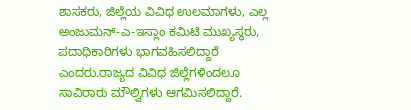ಶಾಸಕರು, ಜಿಲ್ಲೆಯ ವಿವಿಧ ಉಲಮಾಗಳು, ಎಲ್ಲ ಅಂಜುಮನ್-ಎ-ಇಸ್ಲಾಂ ಕಮಿಟಿ ಮುಖ್ಯಸ್ಥರು, ಪದಾಧಿಕಾರಿಗಳು ಭಾಗವಹಿಸಲಿದ್ದಾರೆ ಎಂದರು.ರಾಜ್ಯದ ವಿವಿಧ ಜಿಲ್ಲೆಗಳಿಂದಲೂ ಸಾವಿರಾರು ಮೌಲ್ವಿಗಳು ಆಗಮಿಸಲಿದ್ದಾರೆ.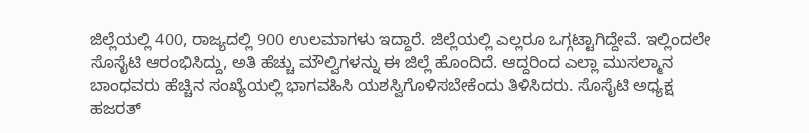ಜಿಲ್ಲೆಯಲ್ಲಿ 400, ರಾಜ್ಯದಲ್ಲಿ 900 ಉಲಮಾಗಳು ಇದ್ದಾರೆ. ಜಿಲ್ಲೆಯಲ್ಲಿ ಎಲ್ಲರೂ ಒಗ್ಗಟ್ಟಾಗಿದ್ದೇವೆ. ಇಲ್ಲಿಂದಲೇ ಸೊಸೈಟಿ ಆರಂಭಿಸಿದ್ದು, ಅತಿ ಹೆಚ್ಚು ಮೌಲ್ವಿಗಳನ್ನು ಈ ಜಿಲ್ಲೆ ಹೊಂದಿದೆ. ಆದ್ದರಿಂದ ಎಲ್ಲಾ ಮುಸಲ್ಮಾನ ಬಾಂಧವರು ಹೆಚ್ಚಿನ ಸಂಖ್ಯೆಯಲ್ಲಿ ಭಾಗವಹಿಸಿ ಯಶಸ್ವಿಗೊಳಿಸಬೇಕೆಂದು ತಿಳಿಸಿದರು. ಸೊಸೈಟಿ ಅಧ್ಯಕ್ಷ ಹಜರತ್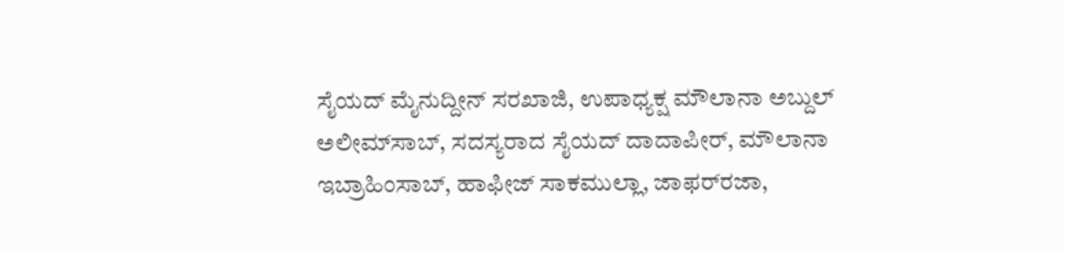ಸೈಯದ್ ಮೈನುದ್ದೀನ್ ಸರಖಾಜಿ, ಉಪಾಧ್ಯಕ್ಷ ಮೌಲಾನಾ ಅಬ್ದುಲ್ ಅಲೀಮ್‌ಸಾಬ್, ಸದಸ್ಯರಾದ ಸೈಯದ್ ದಾದಾಪೀರ್, ಮೌಲಾನಾ ಇಬ್ರಾಹಿಂಸಾಬ್, ಹಾಫೀಜ್ ಸಾಕಮುಲ್ಲಾ, ಜಾಫರ್‌ರಜಾ,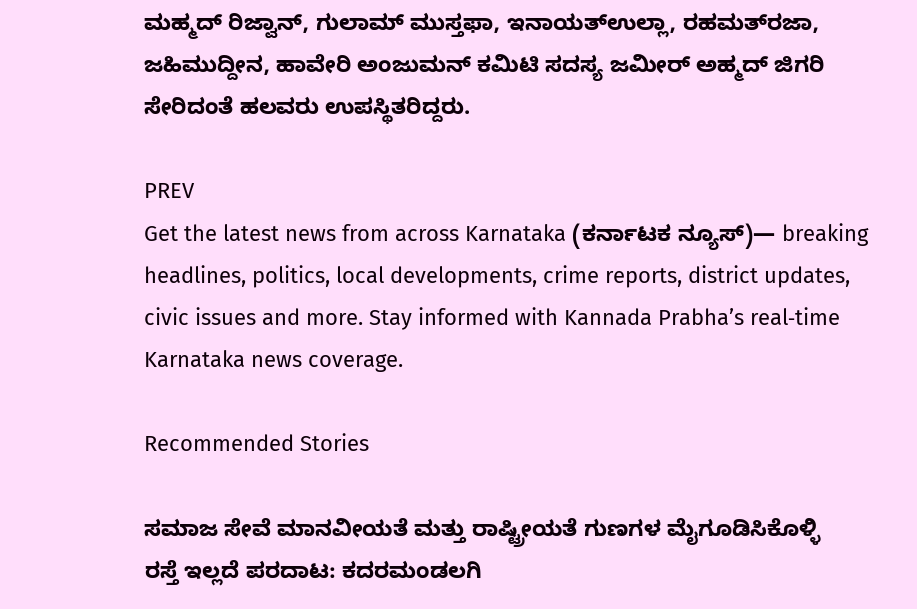ಮಹ್ಮದ್ ರಿಜ್ವಾನ್, ಗುಲಾಮ್ ಮುಸ್ತಫಾ, ಇನಾಯತ್‌ಉಲ್ಲಾ, ರಹಮತ್‌ರಜಾ, ಜಹಿಮುದ್ದೀನ, ಹಾವೇರಿ ಅಂಜುಮನ್ ಕಮಿಟಿ ಸದಸ್ಯ ಜಮೀರ್ ಅಹ್ಮದ್ ಜಿಗರಿ ಸೇರಿದಂತೆ ಹಲವರು ಉಪಸ್ಥಿತರಿದ್ದರು.

PREV
Get the latest news from across Karnataka (ಕರ್ನಾಟಕ ನ್ಯೂಸ್)— breaking headlines, politics, local developments, crime reports, district updates, civic issues and more. Stay informed with Kannada Prabha’s real‑time Karnataka news coverage.

Recommended Stories

ಸಮಾಜ ಸೇವೆ ಮಾನವೀಯತೆ ಮತ್ತು ರಾಷ್ಟ್ರೀಯತೆ ಗುಣಗಳ ಮೈಗೂಡಿಸಿಕೊಳ್ಳಿ
ರಸ್ತೆ ಇಲ್ಲದೆ ಪರದಾಟ: ಕದರಮಂಡಲಗಿ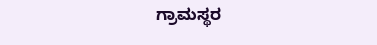ಗ್ರಾಮಸ್ಥರ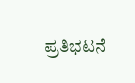ಪ್ರತಿಭಟನೆ